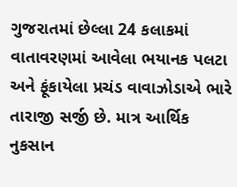ગુજરાતમાં છેલ્લા 24 કલાકમાં વાતાવરણમાં આવેલા ભયાનક પલટા અને ફૂંકાયેલા પ્રચંડ વાવાઝોડાએ ભારે તારાજી સર્જી છે. માત્ર આર્થિક નુકસાન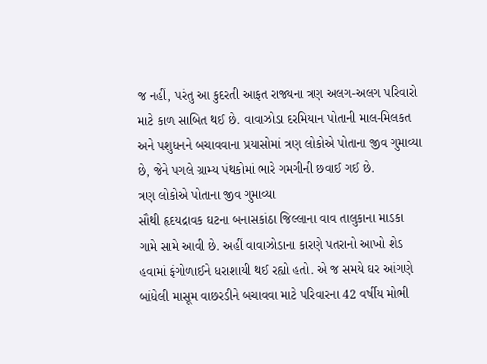જ નહીં, પરંતુ આ કુદરતી આફત રાજ્યના ત્રણ અલગ-અલગ પરિવારો માટે કાળ સાબિત થઈ છે. વાવાઝોડા દરમિયાન પોતાની માલ-મિલકત અને પશુધનને બચાવવાના પ્રયાસોમાં ત્રણ લોકોએ પોતાના જીવ ગુમાવ્યા છે, જેને પગલે ગ્રામ્ય પંથકોમાં ભારે ગમગીની છવાઈ ગઈ છે.
ત્રણ લોકોએ પોતાના જીવ ગુમાવ્યા
સૌથી હૃદયદ્રાવક ઘટના બનાસકાંઠા જિલ્લાના વાવ તાલુકાના માડકા ગામે સામે આવી છે. અહીં વાવાઝોડાના કારણે પતરાનો આખો શેડ હવામાં ફંગોળાઈને ધરાશાયી થઈ રહ્યો હતો. એ જ સમયે ઘર આંગણે બાંધેલી માસૂમ વાછરડીને બચાવવા માટે પરિવારના 42 વર્ષીય મોભી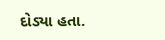દોડ્યા હતા.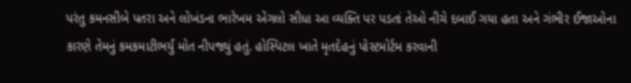પરંતુ કમનસીબે પતરા અને લોખંડના ભારેખમ એંગલો સીધા આ વ્યક્તિ પર પડતાં તેઓ નીચે દબાઈ ગયા હતા અને ગંભીર ઈજાઓના કારણે તેમનું કમકમાટીભર્યું મોત નીપજ્યું હતું. હોસ્પિટલ ખાતે મૃતદેહનું પોસ્ટમોર્ટમ કરવાની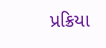પ્રક્રિયા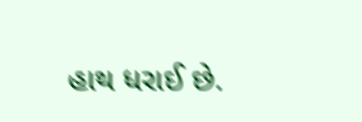હાથ ધરાઈ છે.